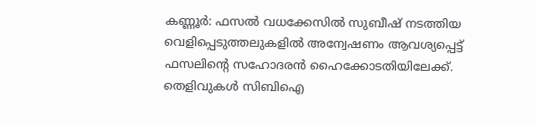കണ്ണൂര്‍: ഫസല്‍ വധക്കേസില്‍ സുബീഷ് നടത്തിയ വെളിപ്പെടുത്തലുകളില്‍ അന്വേഷണം ആവശ്യപ്പെട്ട് ഫസലിന്റെ സഹോദരന്‍ ഹൈക്കോടതിയിലേക്ക്. തെളിവുകള്‍ സിബിഐ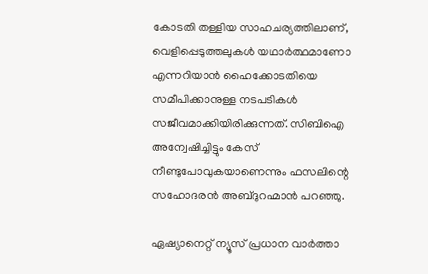കോടതി തള്ളിയ സാഹചര്യത്തിലാണ്, വെളിപ്പെടുത്തലുകള്‍ യഥാര്‍ത്ഥമാണോ എന്നറിയാന്‍ ഹൈക്കോടതിയെ സമീപിക്കാനുള്ള നടപടികള്‍ സജീവമാക്കിയിരിക്കുന്നത്. സിബിഐ അന്വേഷിച്ചിട്ടും കേസ് നീണ്ടുപോവുകയാണെന്നും ഫസലിന്റെ സഹോദരന്‍ അബ്ദുറഹ്മാന്‍ പറഞ്ഞു.

ഏഷ്യാനെറ്റ് ന്യൂസ് പ്രധാന വാർത്താ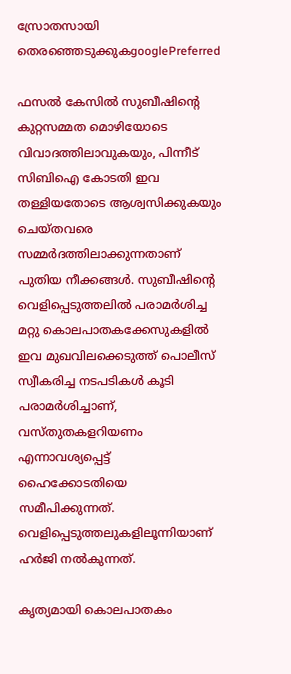സ്രോതസായി തെരഞ്ഞെടുക്കുകgooglePreferred

ഫസല്‍ കേസില്‍ സുബീഷിന്റെ കുറ്റസമ്മത മൊഴിയോടെ വിവാദത്തിലാവുകയും, പിന്നീട് സിബിഐ കോടതി ഇവ തള്ളിയതോടെ ആശ്വസിക്കുകയും ചെയ്തവരെ സമ്മര്‍ദത്തിലാക്കുന്നതാണ് പുതിയ നീക്കങ്ങള്‍. സുബീഷിന്റെ വെളിപ്പെടുത്തലില്‍ പരാമര്‍ശിച്ച മറ്റു കൊലപാതകക്കേസുകളില്‍ ഇവ മുഖവിലക്കെടുത്ത് പൊലീസ് സ്വീകരിച്ച നടപടികള്‍ കൂടി പരാമര്‍ശിച്ചാണ്, വസ്തുതകളറിയണം എന്നാവശ്യപ്പെട്ട് ഹൈക്കോടതിയെ സമീപിക്കുന്നത്. വെളിപ്പെടുത്തലുകളിലൂന്നിയാണ് ഹര്‍ജി നല്‍കുന്നത്.

കൃത്യമായി കൊലപാതകം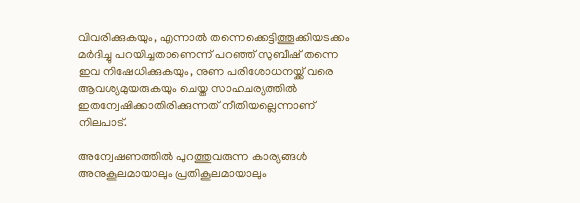വിവരിക്കുകയും, എന്നാല്‍ തന്നെക്കെട്ടിത്തൂക്കിയടക്കം മര്‍ദിച്ചു പറയിച്ചതാണെന്ന് പറഞ്ഞ് സുബീഷ് തന്നെ ഇവ നിഷേധിക്കുകയും, നുണ പരിശോധനയ്ക്ക് വരെ ആവശ്യമുയരുകയും ചെയ്ത സാഹചര്യത്തില്‍ ഇതന്വേഷിക്കാതിരിക്കുന്നത് നീതിയല്ലെന്നാണ് നിലപാട്.

അന്വേഷണത്തില്‍ പുറത്തുവരുന്ന കാര്യങ്ങള്‍ അനുകൂലമായാലും പ്രതികൂലമായാലും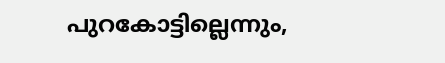പുറകോട്ടില്ലെന്നും,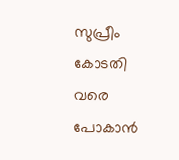സുപ്രീം കോടതി വരെ പോകാന്‍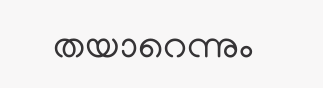തയാറെന്നും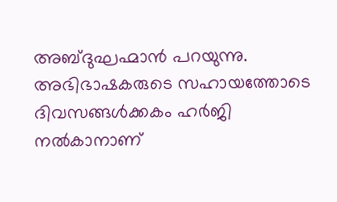അബ്ദുഘഹ്മാന്‍ പറയുന്നു. അഭിഭാഷകരുടെ സഹായത്തോടെ ദിവസങ്ങള്‍ക്കകം ഹര്‍ജി നല്‍കാനാണ്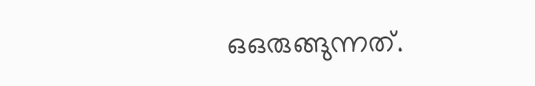ഒഒരുങ്ങുന്നത്.